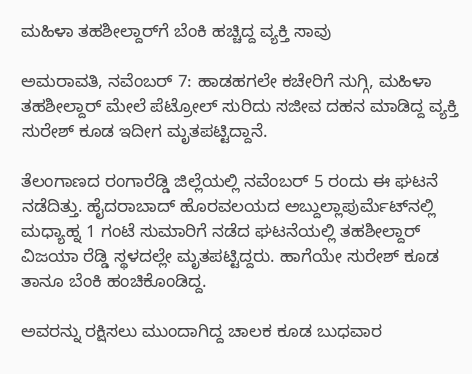ಮಹಿಳಾ ತಹಶೀಲ್ದಾರ್‌ಗೆ ಬೆಂಕಿ ಹಚ್ಚಿದ್ದ ವ್ಯಕ್ತಿ ಸಾವು

ಅಮರಾವತಿ, ನವೆಂಬರ್ 7: ಹಾಡಹಗಲೇ ಕಚೇರಿಗೆ ನುಗ್ಗಿ, ಮಹಿಳಾ ತಹಶೀಲ್ದಾರ್ ಮೇಲೆ ಪೆಟ್ರೋಲ್ ಸುರಿದು ಸಜೀವ ದಹನ ಮಾಡಿದ್ದ ವ್ಯಕ್ತಿ ಸುರೇಶ್ ಕೂಡ ಇದೀಗ ಮೃತಪಟ್ಟಿದ್ದಾನೆ.

ತೆಲಂಗಾಣದ ರಂಗಾರೆಡ್ಡಿ ಜಿಲ್ಲೆಯಲ್ಲಿ ನವೆಂಬರ್ 5 ರಂದು ಈ ಘಟನೆ ನಡೆದಿತ್ತು. ಹೈದರಾಬಾದ್ ಹೊರವಲಯದ ಅಬ್ದುಲ್ಲಾಪುರ್ಮೆಟ್‌ನಲ್ಲಿ ಮಧ್ಯಾಹ್ನ 1 ಗಂಟೆ ಸುಮಾರಿಗೆ ನಡೆದ ಘಟನೆಯಲ್ಲಿ ತಹಶೀಲ್ದಾರ್ ವಿಜಯಾ ರೆಡ್ಡಿ ಸ್ಥಳದಲ್ಲೇ ಮೃತಪಟ್ಟಿದ್ದರು. ಹಾಗೆಯೇ ಸುರೇಶ್ ಕೂಡ ತಾನೂ ಬೆಂಕಿ ಹಂಚಿಕೊಂಡಿದ್ದ.

ಅವರನ್ನು ರಕ್ಷಿಸಲು ಮುಂದಾಗಿದ್ದ ಚಾಲಕ ಕೂಡ ಬುಧವಾರ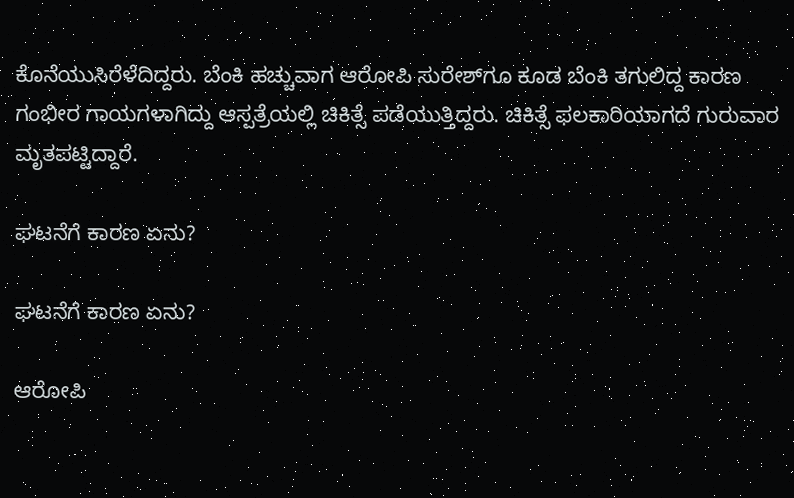ಕೊನೆಯುಸಿರೆಳೆದಿದ್ದರು. ಬೆಂಕಿ ಹಚ್ಚುವಾಗ ಆರೋಪಿ ಸುರೇಶ್‌ಗೂ ಕೂಡ ಬೆಂಕಿ ತಗುಲಿದ್ದ ಕಾರಣ ಗಂಭೀರ ಗಾಯಗಳಾಗಿದ್ದು ಆಸ್ಪತ್ರೆಯಲ್ಲಿ ಚಿಕಿತ್ಸೆ ಪಡೆಯುತ್ತಿದ್ದರು. ಚಿಕಿತ್ಸೆ ಫಲಕಾರಿಯಾಗದೆ ಗುರುವಾರ ಮೃತಪಟ್ಟಿದ್ದಾರೆ.

ಘಟನೆಗೆ ಕಾರಣ ಏನು?

ಘಟನೆಗೆ ಕಾರಣ ಏನು?

ಆರೋಪಿ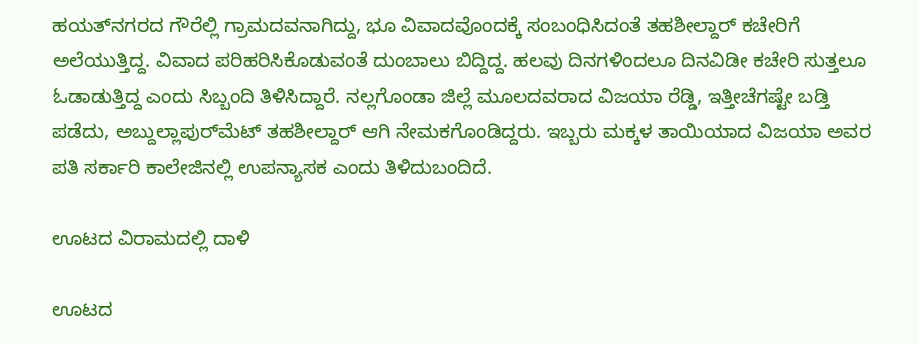ಹಯತ್‌ನಗರದ ಗೌರೆಲ್ಲಿ ಗ್ರಾಮದವನಾಗಿದ್ದು, ಭೂ ವಿವಾದವೊಂದಕ್ಕೆ ಸಂಬಂಧಿಸಿದಂತೆ ತಹಶೀಲ್ದಾರ್‌ ಕಚೇರಿಗೆ ಅಲೆಯುತ್ತಿದ್ದ. ವಿವಾದ ಪರಿಹರಿಸಿಕೊಡುವಂತೆ ದುಂಬಾಲು ಬಿದ್ದಿದ್ದ. ಹಲವು ದಿನಗಳಿಂದಲೂ ದಿನವಿಡೀ ಕಚೇರಿ ಸುತ್ತಲೂ ಓಡಾಡುತ್ತಿದ್ದ ಎಂದು ಸಿಬ್ಬಂದಿ ತಿಳಿಸಿದ್ದಾರೆ. ನಲ್ಲಗೊಂಡಾ ಜಿಲ್ಲೆ ಮೂಲದವರಾದ ವಿಜಯಾ ರೆಡ್ಡಿ, ಇತ್ತೀಚೆಗಷ್ಟೇ ಬಡ್ತಿ ಪಡೆದು, ಅಬ್ದುಲ್ಲಾಪುರ್‌ಮೆಟ್‌ ತಹಶೀಲ್ದಾರ್‌ ಆಗಿ ನೇಮಕಗೊಂಡಿದ್ದರು. ಇಬ್ಬರು ಮಕ್ಕಳ ತಾಯಿಯಾದ ವಿಜಯಾ ಅವರ ಪತಿ ಸರ್ಕಾರಿ ಕಾಲೇಜಿನಲ್ಲಿ ಉಪನ್ಯಾಸಕ ಎಂದು ತಿಳಿದುಬಂದಿದೆ.

ಊಟದ ವಿರಾಮದಲ್ಲಿ ದಾಳಿ

ಊಟದ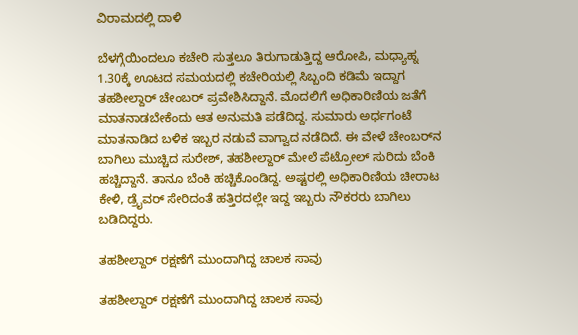ವಿರಾಮದಲ್ಲಿ ದಾಳಿ

ಬೆಳಗ್ಗೆಯಿಂದಲೂ ಕಚೇರಿ ಸುತ್ತಲೂ ತಿರುಗಾಡುತ್ತಿದ್ದ ಆರೋಪಿ, ಮಧ್ಯಾಹ್ನ 1.30ಕ್ಕೆ ಊಟದ ಸಮಯದಲ್ಲಿ ಕಚೇರಿಯಲ್ಲಿ ಸಿಬ್ಬಂದಿ ಕಡಿಮೆ ಇದ್ದಾಗ ತಹಶೀಲ್ದಾರ್‌ ಚೇಂಬರ್‌ ಪ್ರವೇಶಿಸಿದ್ದಾನೆ. ಮೊದಲಿಗೆ ಅಧಿಕಾರಿಣಿಯ ಜತೆಗೆ ಮಾತನಾಡಬೇಕೆಂದು ಆತ ಅನುಮತಿ ಪಡೆದಿದ್ದ. ಸುಮಾರು ಅರ್ಧಗಂಟೆ ಮಾತನಾಡಿದ ಬಳಿಕ ಇಬ್ಬರ ನಡುವೆ ವಾಗ್ವಾದ ನಡೆದಿದೆ. ಈ ವೇಳೆ ಚೇಂಬರ್‌ನ ಬಾಗಿಲು ಮುಚ್ಚಿದ ಸುರೇಶ್‌, ತಹಶೀಲ್ದಾರ್‌ ಮೇಲೆ ಪೆಟ್ರೋಲ್‌ ಸುರಿದು ಬೆಂಕಿ ಹಚ್ಚಿದ್ದಾನೆ. ತಾನೂ ಬೆಂಕಿ ಹಚ್ಚಿಕೊಂಡಿದ್ದ. ಅಷ್ಟರಲ್ಲಿ ಅಧಿಕಾರಿಣಿಯ ಚೀರಾಟ ಕೇಳಿ, ಡ್ರೈವರ್‌ ಸೇರಿದಂತೆ ಹತ್ತಿರದಲ್ಲೇ ಇದ್ದ ಇಬ್ಬರು ನೌಕರರು ಬಾಗಿಲು ಬಡಿದಿದ್ದರು.

ತಹಶೀಲ್ದಾರ್ ರಕ್ಷಣೆಗೆ ಮುಂದಾಗಿದ್ದ ಚಾಲಕ ಸಾವು

ತಹಶೀಲ್ದಾರ್ ರಕ್ಷಣೆಗೆ ಮುಂದಾಗಿದ್ದ ಚಾಲಕ ಸಾವು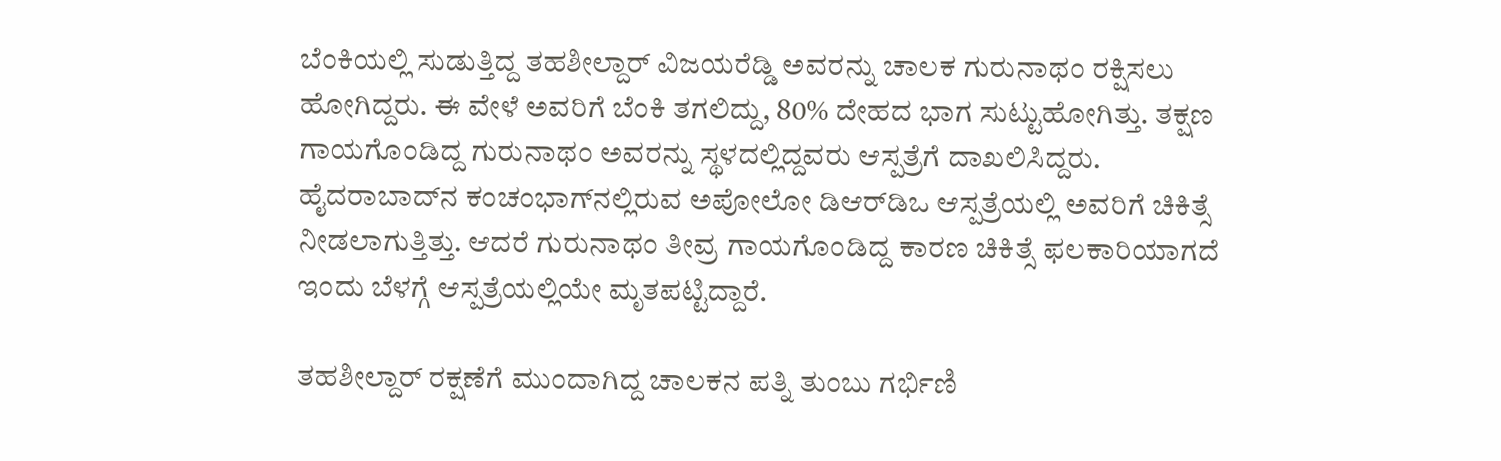ಬೆಂಕಿಯಲ್ಲಿ ಸುಡುತ್ತಿದ್ದ ತಹಶೀಲ್ದಾರ್ ವಿಜಯರೆಡ್ಡಿ ಅವರನ್ನು ಚಾಲಕ ಗುರುನಾಥಂ ರಕ್ಷಿಸಲು ಹೋಗಿದ್ದರು. ಈ ವೇಳೆ ಅವರಿಗೆ ಬೆಂಕಿ ತಗಲಿದ್ದು, 80% ದೇಹದ ಭಾಗ ಸುಟ್ಟುಹೋಗಿತ್ತು. ತಕ್ಷಣ ಗಾಯಗೊಂಡಿದ್ದ ಗುರುನಾಥಂ ಅವರನ್ನು ಸ್ಥಳದಲ್ಲಿದ್ದವರು ಆಸ್ಪತ್ರೆಗೆ ದಾಖಲಿಸಿದ್ದರು. ಹೈದರಾಬಾದ್‌ನ ಕಂಚಂಭಾಗ್‌ನಲ್ಲಿರುವ ಅಪೋಲೋ ಡಿಆರ್‌ಡಿಒ ಆಸ್ಪತ್ರೆಯಲ್ಲಿ ಅವರಿಗೆ ಚಿಕಿತ್ಸೆ ನೀಡಲಾಗುತ್ತಿತ್ತು. ಆದರೆ ಗುರುನಾಥಂ ತೀವ್ರ ಗಾಯಗೊಂಡಿದ್ದ ಕಾರಣ ಚಿಕಿತ್ಸೆ ಫಲಕಾರಿಯಾಗದೆ ಇಂದು ಬೆಳಗ್ಗೆ ಆಸ್ಪತ್ರೆಯಲ್ಲಿಯೇ ಮೃತಪಟ್ಟಿದ್ದಾರೆ.

ತಹಶೀಲ್ದಾರ್ ರಕ್ಷಣೆಗೆ ಮುಂದಾಗಿದ್ದ ಚಾಲಕನ ಪತ್ನಿ ತುಂಬು ಗರ್ಭಿಣಿ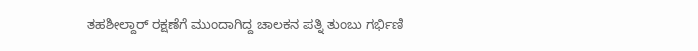ತಹಶೀಲ್ದಾರ್ ರಕ್ಷಣೆಗೆ ಮುಂದಾಗಿದ್ದ ಚಾಲಕನ ಪತ್ನಿ ತುಂಬು ಗರ್ಭಿಣಿ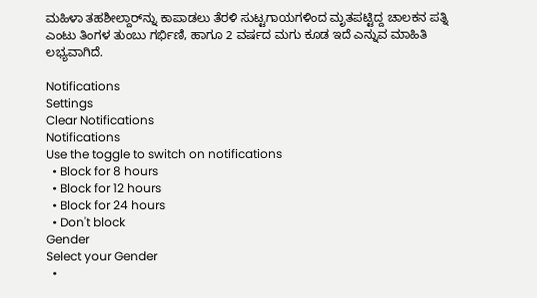ಮಹಿಳಾ ತಹಶೀಲ್ದಾರ್‌ನ್ನು ಕಾಪಾಡಲು ತೆರಳಿ ಸುಟ್ಟಗಾಯಗಳಿಂದ ಮೃತಪಟ್ಟಿದ್ದ ಚಾಲಕನ ಪತ್ನಿ ಎಂಟು ತಿಂಗಳ ತುಂಬು ಗರ್ಭಿಣಿ, ಹಾಗೂ 2 ವರ್ಷದ ಮಗು ಕೂಡ ಇದೆ ಎನ್ನುವ ಮಾಹಿತಿ ಲಭ್ಯವಾಗಿದೆ.

Notifications
Settings
Clear Notifications
Notifications
Use the toggle to switch on notifications
  • Block for 8 hours
  • Block for 12 hours
  • Block for 24 hours
  • Don't block
Gender
Select your Gender
  •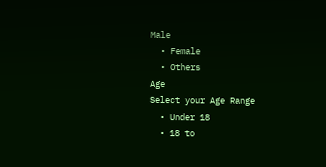Male
  • Female
  • Others
Age
Select your Age Range
  • Under 18
  • 18 to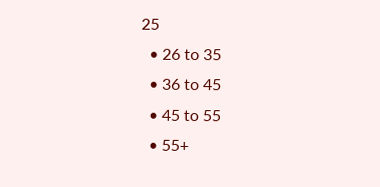25
  • 26 to 35
  • 36 to 45
  • 45 to 55
  • 55+